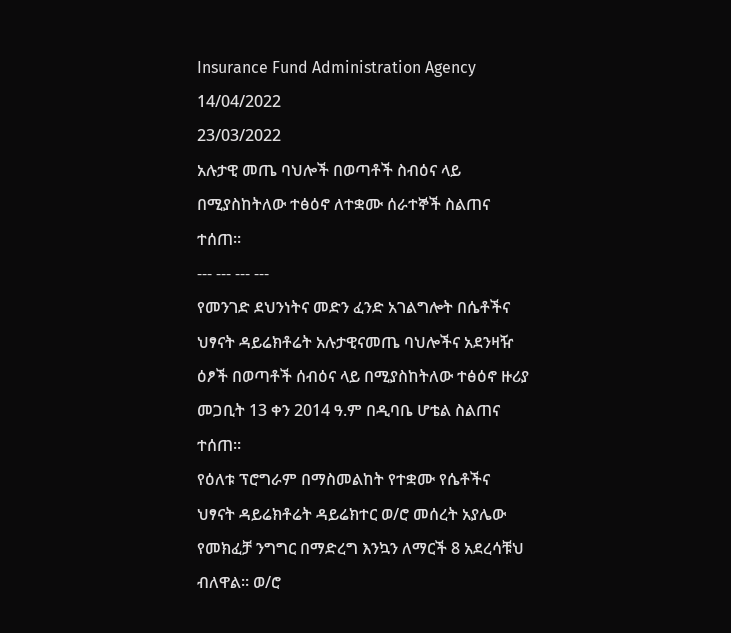Insurance Fund Administration Agency
14/04/2022
23/03/2022
አሉታዊ መጤ ባህሎች በወጣቶች ስብዕና ላይ በሚያስከትለው ተፅዕኖ ለተቋሙ ሰራተኞች ስልጠና ተሰጠ።
--- --- --- ---
የመንገድ ደህንነትና መድን ፈንድ አገልግሎት በሴቶችና ህፃናት ዳይሬክቶሬት አሉታዊናመጤ ባህሎችና አደንዛዥ ዕፆች በወጣቶች ሰብዕና ላይ በሚያስከትለው ተፅዕኖ ዙሪያ መጋቢት 13 ቀን 2014 ዓ.ም በዲባቤ ሆቴል ስልጠና ተሰጠ።
የዕለቱ ፕሮግራም በማስመልከት የተቋሙ የሴቶችና ህፃናት ዳይሬክቶሬት ዳይሬክተር ወ/ሮ መሰረት አያሌው የመክፈቻ ንግግር በማድረግ እንኳን ለማርች 8 አደረሳቹህ ብለዋል። ወ/ሮ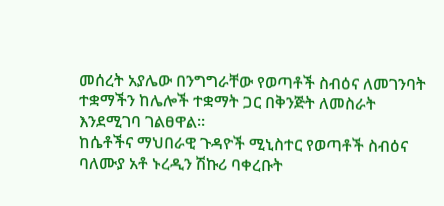መሰረት አያሌው በንግግራቸው የወጣቶች ስብዕና ለመገንባት ተቋማችን ከሌሎች ተቋማት ጋር በቅንጅት ለመስራት እንደሚገባ ገልፀዋል።
ከሴቶችና ማህበራዊ ጉዳዮች ሚኒስተር የወጣቶች ስብዕና ባለሙያ አቶ ኑረዲን ሽኩሪ ባቀረቡት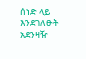ሰነድ ላይ እንደገለፁት አደንዛዥ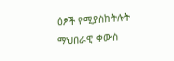ዕፆች የሚያስከትሉት ማህበራዊ ቀውስ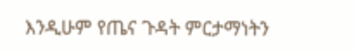እንዲሁም የጤና ጉዳት ምርታማነትን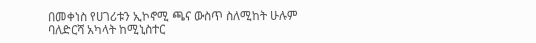በመቀነስ የሀገሪቱን ኢኮኖሚ ጫና ውስጥ ስለሚከት ሁሉም ባለድርሻ አካላት ከሚኒስተር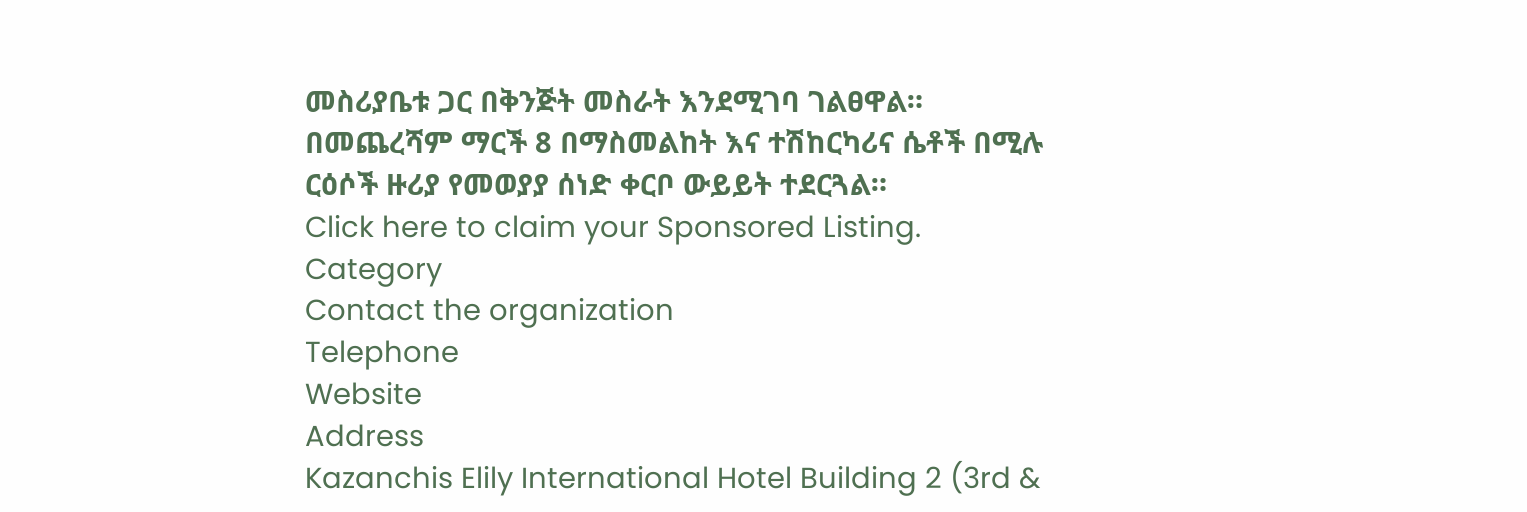መስሪያቤቱ ጋር በቅንጅት መስራት እንደሚገባ ገልፀዋል።
በመጨረሻም ማርች 8 በማስመልከት እና ተሽከርካሪና ሴቶች በሚሉ ርዕሶች ዙሪያ የመወያያ ሰነድ ቀርቦ ውይይት ተደርጓል።
Click here to claim your Sponsored Listing.
Category
Contact the organization
Telephone
Website
Address
Kazanchis Elily International Hotel Building 2 (3rd &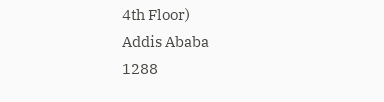4th Floor)
Addis Ababa
1288